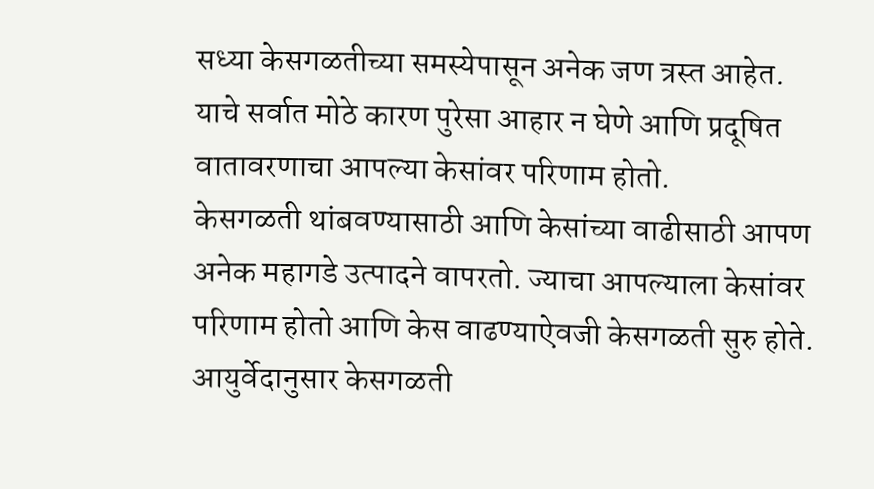सध्या केसगळतीच्या समस्येपासून अनेक जण त्रस्त आहेत. याचे सर्वात मोठे कारण पुरेसा आहार न घेणे आणि प्रदूषित वातावरणाचा आपल्या केसांवर परिणाम होतो.
केसगळती थांबवण्यासाठी आणि केसांच्या वाढीसाठी आपण अनेक महागडे उत्पादने वापरतो. ज्याचा आपल्याला केसांवर परिणाम होतो आणि केस वाढण्याऐवजी केसगळती सुरु होते.
आयुर्वेदानुसार केसगळती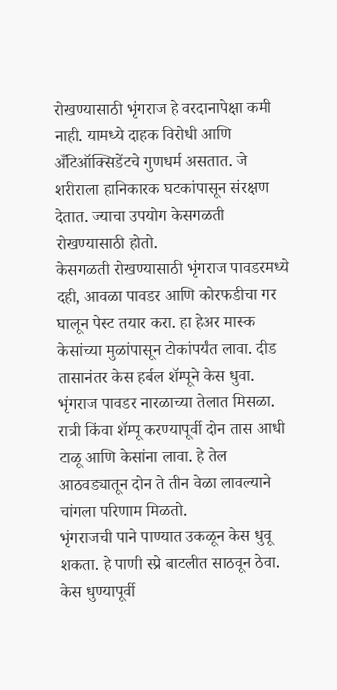रोखण्यासाठी भृंगराज हे वरदानापेक्षा कमी नाही. यामध्ये दाहक विरोधी आणि अँटिऑक्सिडेंटचे गुणधर्म असतात. जे शरीराला हानिकारक घटकांपासून संरक्षण देतात. ज्याचा उपयोग केसगळती रोखण्यासाठी होतो.
केसगळती रोखण्यासाठी भृंगराज पावडरमध्ये दही, आवळा पावडर आणि कोरफडीचा गर घालून पेस्ट तयार करा. हा हेअर मास्क केसांच्या मुळांपासून टोकांपर्यंत लावा. दीड तासानंतर केस हर्बल शॅम्पूने केस धुवा.
भृंगराज पावडर नारळाच्या तेलात मिसळा. रात्री किंवा शॅम्पू करण्यापूर्वी दोन तास आधी टाळू आणि केसांना लावा. हे तेल आठवड्यातून दोन ते तीन वेळा लावल्याने चांगला परिणाम मिळतो.
भृंगराजची पाने पाण्यात उकळून केस धुवू शकता. हे पाणी स्प्रे बाटलीत साठवून ठेवा. केस धुण्यापूर्वी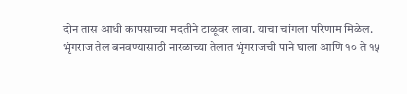दोन तास आधी कापसाच्या मदतीने टाळूवर लावा. याचा चांगला परिणाम मिळेल.
भृंगराज तेल बनवण्यासाठी नारळाच्या तेलात भृंगराजची पाने घाला आणि १० ते १५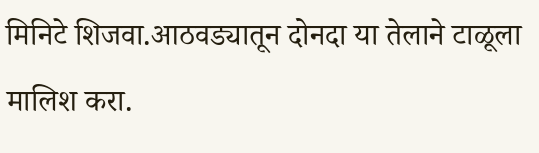मिनिटे शिजवा.आठवड्यातून दोनदा या तेलाने टाळूला मालिश करा.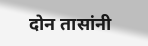दोन तासांनी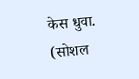केस धुवा.
(सोशल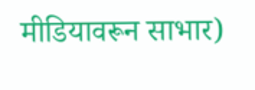मीडियावरून साभार)